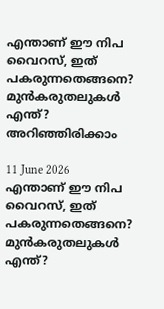എന്താണ് ഈ നിപ വൈറസ്, ഇത് പകരുന്നതെങ്ങനെ? മുൻകരുതലുകൾ എന്ത്? അറിഞ്ഞിരിക്കാം

11 June 2026
എന്താണ് ഈ നിപ വൈറസ്, ഇത് പകരുന്നതെങ്ങനെ? മുൻകരുതലുകൾ എന്ത്?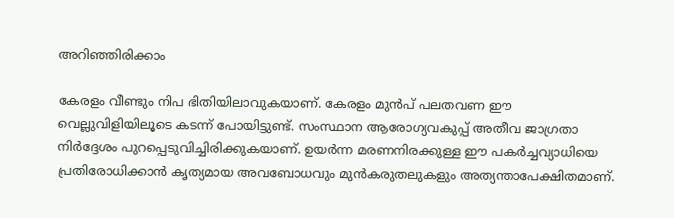അറിഞ്ഞിരിക്കാം

കേരളം വീണ്ടും നിപ ഭിതിയിലാവുകയാണ്. കേരളം മുൻപ് പലതവണ ഈ വെല്ലുവിളിയിലൂടെ കടന്ന് പോയിട്ടുണ്ട്. സംസ്ഥാന ആരോഗ്യവകുപ്പ് അതീവ ജാഗ്രതാ നിർദ്ദേശം പുറപ്പെടുവിച്ചിരിക്കുകയാണ്. ഉയർന്ന മരണനിരക്കുള്ള ഈ പകർച്ചവ്യാധിയെ പ്രതിരോധിക്കാൻ കൃത്യമായ അവബോധവും മുൻകരുതലുകളും അത്യന്താപേക്ഷിതമാണ്.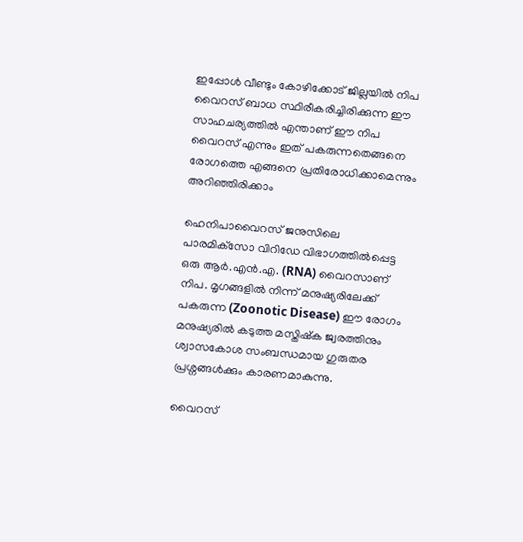ഇപ്പോൾ വീണ്ടും കോഴിക്കോട് ജില്ലയിൽ നിപ വൈറസ് ബാധ സ്ഥിരീകരിച്ചിരിക്കുന്ന ഈ സാഹചര്യത്തിൽ എന്താണ് ഈ നിപ വൈറസ് എന്നും ഇത് പകരുന്നതെങ്ങനെ രോഗത്തെ എങ്ങനെ പ്രതിരോധിക്കാമെന്നും അറിഞ്ഞിരിക്കാം

ഹെനിപാവൈറസ് ജനുസിലെ പാരമിക്‌സോ വിറിഡേ വിഭാഗത്തിൽപ്പെട്ട ഒരു ആർ.എൻ.എ. (RNA) വൈറസാണ് നിപ. മൃഗങ്ങളിൽ നിന്ന് മനുഷ്യരിലേക്ക് പകരുന്ന (Zoonotic Disease) ഈ രോഗം മനുഷ്യരിൽ കടുത്ത മസ്തിഷ്ക ജ്വരത്തിനും ശ്വാസകോശ സംബന്ധമായ ഗുരുതര പ്രശ്നങ്ങൾക്കും കാരണമാകുന്നു.

വൈറസ്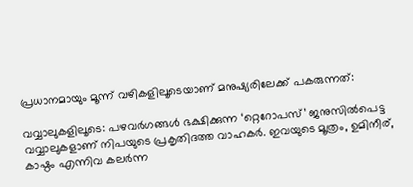പ്രധാനമായും മൂന്ന് വഴികളിലൂടെയാണ് മനുഷ്യരിലേക്ക് പകരുന്നത്:

വവ്വാലുകളിലൂടെ: പഴവർഗങ്ങൾ ഭക്ഷിക്കുന്ന ‘റ്റെറോപസ്’ ജനുസിൽപെട്ട വവ്വാലുകളാണ് നിപയുടെ പ്രകൃതിദത്ത വാഹകർ. ഇവയുടെ മൂത്രം, ഉമിനീര്, കാഷ്ഠം എന്നിവ കലർന്ന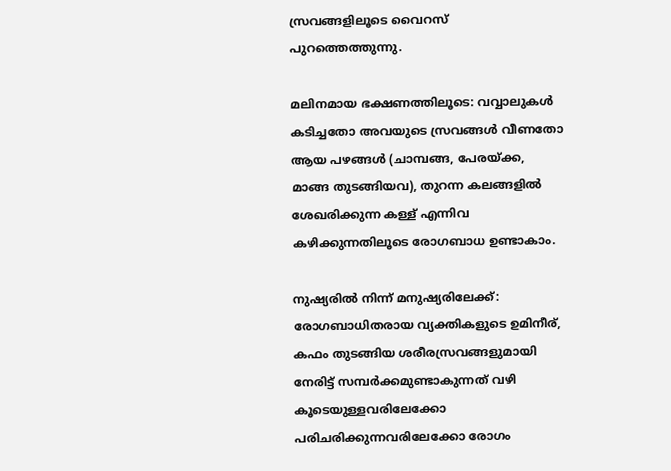സ്രവങ്ങളിലൂടെ വൈറസ് പുറത്തെത്തുന്നു.

മലിനമായ ഭക്ഷണത്തിലൂടെ: വവ്വാലുകൾ കടിച്ചതോ അവയുടെ സ്രവങ്ങൾ വീണതോ ആയ പഴങ്ങൾ (ചാമ്പങ്ങ, പേരയ്ക്ക, മാങ്ങ തുടങ്ങിയവ), തുറന്ന കലങ്ങളിൽ ശേഖരിക്കുന്ന കള്ള് എന്നിവ കഴിക്കുന്നതിലൂടെ രോഗബാധ ഉണ്ടാകാം.

നുഷ്യരിൽ നിന്ന് മനുഷ്യരിലേക്ക്: രോഗബാധിതരായ വ്യക്തികളുടെ ഉമിനീര്, കഫം തുടങ്ങിയ ശരീരസ്രവങ്ങളുമായി നേരിട്ട് സമ്പർക്കമുണ്ടാകുന്നത് വഴി കൂടെയുള്ളവരിലേക്കോ പരിചരിക്കുന്നവരിലേക്കോ രോഗം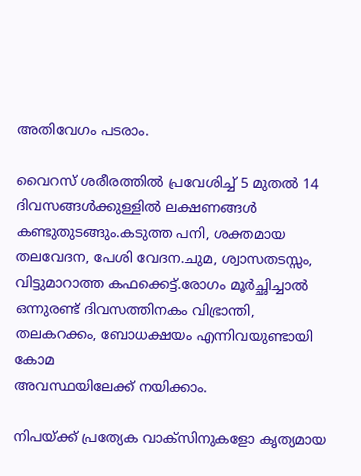അതിവേഗം പടരാം.

വൈറസ് ശരീരത്തിൽ പ്രവേശിച്ച് 5 മുതൽ 14 ദിവസങ്ങൾക്കുള്ളിൽ ലക്ഷണങ്ങൾ കണ്ടുതുടങ്ങും.കടുത്ത പനി, ശക്തമായ തലവേദന, പേശി വേദന.ചുമ, ശ്വാസതടസ്സം, വിട്ടുമാറാത്ത കഫക്കെട്ട്.രോഗം മൂർച്ഛിച്ചാൽ ഒന്നുരണ്ട് ദിവസത്തിനകം വിഭ്രാന്തി, തലകറക്കം, ബോധക്ഷയം എന്നിവയുണ്ടായി കോമ
അവസ്ഥയിലേക്ക് നയിക്കാം.

നിപയ്ക്ക് പ്രത്യേക വാക്സിനുകളോ കൃത്യമായ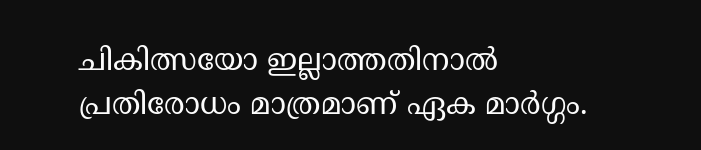ചികിത്സയോ ഇല്ലാത്തതിനാൽ പ്രതിരോധം മാത്രമാണ് ഏക മാർഗ്ഗം.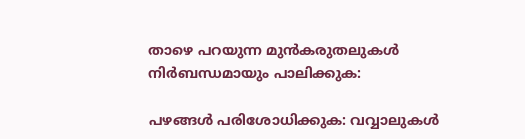താഴെ പറയുന്ന മുൻകരുതലുകൾ നിർബന്ധമായും പാലിക്കുക:

പഴങ്ങൾ പരിശോധിക്കുക: വവ്വാലുകൾ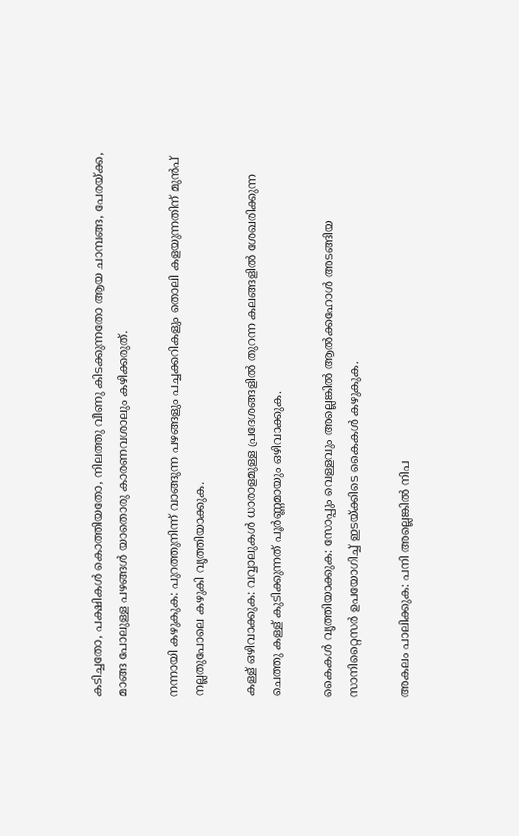കടിച്ചതോ, പക്ഷികൾ കൊത്തിയതോ, നിലത്തു വീണു കിടക്കുന്നതോ ആയ ചാമ്പങ്ങ, പേരയ്ക്ക, മാങ്ങ പോലുള്ള പഴങ്ങൾ യാതൊരു കാരണവശാലും കഴിക്കരുത്.

നന്നായി കഴുകുക: പുറത്തുനിന്ന് വാങ്ങുന്ന പഴങ്ങളും പച്ചക്കറികളും തൊലി കളയുന്നതിന് മുൻപ് നല്ലതുപോലെ കഴുകി വൃത്തിയാക്കുക.

കള്ള് ഒഴിവാക്കുക: വവ്വാലുകൾ ധാരാളമുള്ള പ്രദേശങ്ങളിൽ തുറന്ന കലങ്ങളിൽ ശേഖരിക്കുന്ന ചെത്തു കള്ള് കുടിക്കുന്നത് പൂർണ്ണമായും ഒഴിവാക്കുക.

കൈകൾ വൃത്തിയാക്കുക: സോപ്പും വെള്ളവും അല്ലെങ്കിൽ ആൽക്കഹോൾ അടങ്ങിയ സാനിറ്റൈസർ ഉപയോഗിച്ച് ഇടയ്ക്കിടെ കൈകൾ കഴുകുക.

അകലം പാലിക്കുക: പനി അല്ലെങ്കിൽ നിപ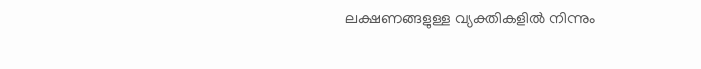ലക്ഷണങ്ങളുള്ള വ്യക്തികളിൽ നിന്നും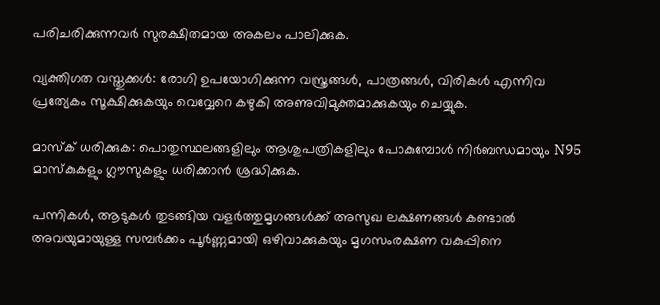പരിചരിക്കുന്നവർ സുരക്ഷിതമായ അകലം പാലിക്കുക.

വ്യക്തിഗത വസ്തുക്കൾ: രോഗി ഉപയോഗിക്കുന്ന വസ്ത്രങ്ങൾ, പാത്രങ്ങൾ, വിരികൾ എന്നിവ പ്രത്യേകം സൂക്ഷിക്കുകയും വെവ്വേറെ കഴുകി അണുവിമുക്തമാക്കുകയും ചെയ്യുക.

മാസ്ക് ധരിക്കുക: പൊതുസ്ഥലങ്ങളിലും ആശുപത്രികളിലും പോകുമ്പോൾ നിർബന്ധമായും N95 മാസ്കുകളും ഗ്ലൗസുകളും ധരിക്കാൻ ശ്രദ്ധിക്കുക.

പന്നികൾ, ആടുകൾ തുടങ്ങിയ വളർത്തുമൃഗങ്ങൾക്ക് അസുഖ ലക്ഷണങ്ങൾ കണ്ടാൽ അവയുമായുള്ള സമ്പർക്കം പൂർണ്ണമായി ഒഴിവാക്കുകയും മൃഗസംരക്ഷണ വകുപ്പിനെ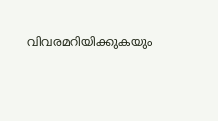വിവരമറിയിക്കുകയും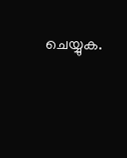ചെയ്യുക.